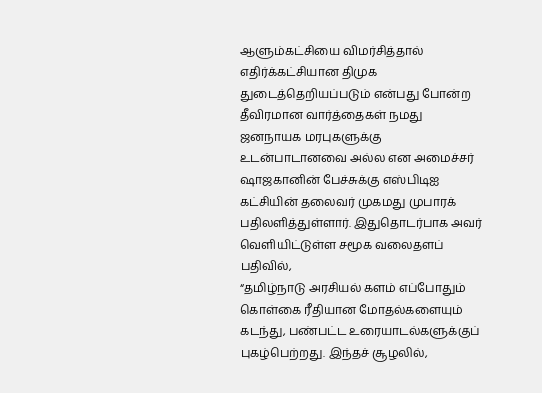ஆளும்கட்சியை விமர்சித்தால் எதிர்க்கட்சியான திமுக துடைத்தெறியப்படும் என்பது போன்ற தீவிரமான வார்த்தைகள் நமது ஜனநாயக மரபுகளுக்கு உடன்பாடானவை அல்ல என அமைச்சர் ஷாஜகானின் பேச்சுக்கு எஸ்பிடிஐ கட்சியின் தலைவர் முகமது முபாரக் பதிலளித்துள்ளார். இதுதொடர்பாக அவர் வெளியிட்டுள்ள சமூக வலைதளப் பதிவில்,
“தமிழ்நாடு அரசியல் களம் எப்போதும் கொள்கை ரீதியான மோதல்களையும் கடந்து, பண்பட்ட உரையாடல்களுக்குப் புகழ்பெற்றது. இந்தச் சூழலில்,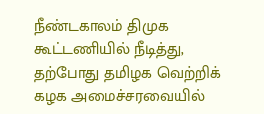நீண்டகாலம் திமுக கூட்டணியில் நீடித்து, தற்போது தமிழக வெற்றிக் கழக அமைச்சரவையில்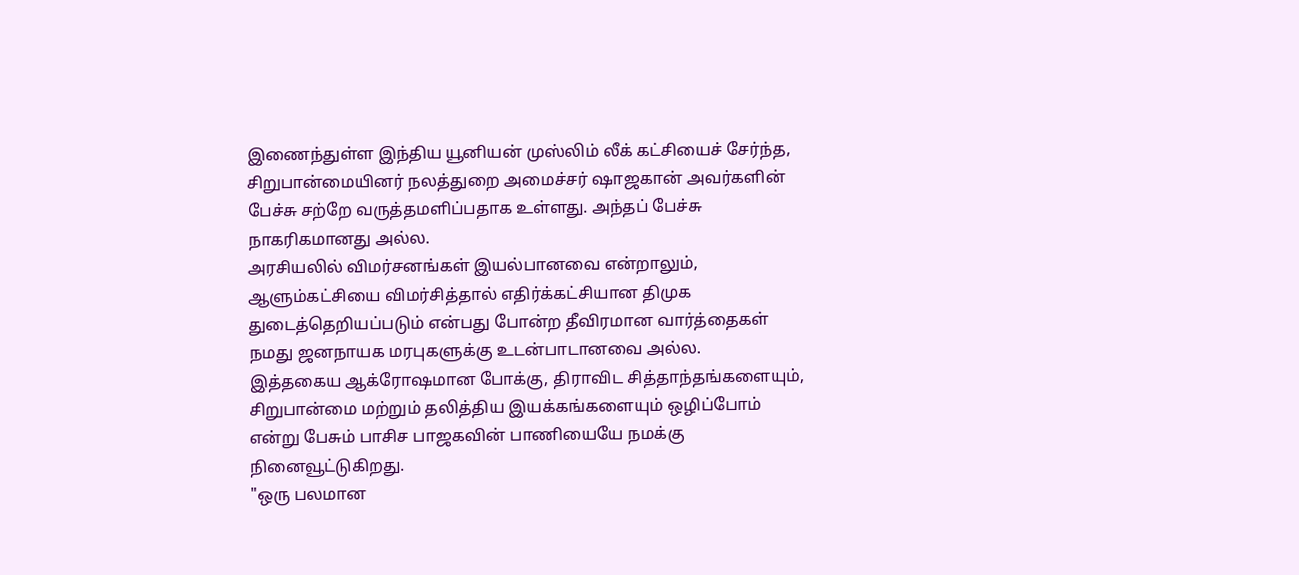இணைந்துள்ள இந்திய யூனியன் முஸ்லிம் லீக் கட்சியைச் சேர்ந்த, சிறுபான்மையினர் நலத்துறை அமைச்சர் ஷாஜகான் அவர்களின் பேச்சு சற்றே வருத்தமளிப்பதாக உள்ளது. அந்தப் பேச்சு நாகரிகமானது அல்ல.
அரசியலில் விமர்சனங்கள் இயல்பானவை என்றாலும், ஆளும்கட்சியை விமர்சித்தால் எதிர்க்கட்சியான திமுக துடைத்தெறியப்படும் என்பது போன்ற தீவிரமான வார்த்தைகள் நமது ஜனநாயக மரபுகளுக்கு உடன்பாடானவை அல்ல.
இத்தகைய ஆக்ரோஷமான போக்கு, திராவிட சித்தாந்தங்களையும், சிறுபான்மை மற்றும் தலித்திய இயக்கங்களையும் ஒழிப்போம் என்று பேசும் பாசிச பாஜகவின் பாணியையே நமக்கு நினைவூட்டுகிறது.
"ஒரு பலமான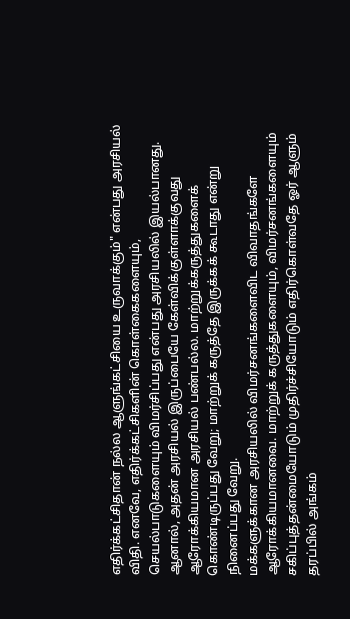எதிர்க்கட்சிதான் நல்ல ஆளுங்கட்சியை உருவாக்கும்" என்பது அரசியல் விதி. எனவே, எதிர்க்கட்சிகளின் கொள்கைகளையும், செயல்பாடுகளையும் விமர்சிப்பது என்பது அரசியலில் இயல்பானது. ஆனால், அதன் அரசியல் இருப்பையே கேள்விக்குள்ளாக்குவது ஆரோக்கியமான அரசியல் பண்பல்ல. மாற்றுக்கருத்துகளைக் கொண்டிருப்பது வேறு; மாற்றுக் கருத்தே இருக்கக் கூடாது என்று நினைப்பது வேறு.
மக்களுக்கான அரசியலில் விமர்சனங்களைவிட விவாதங்களே ஆரோக்கியமானவை. மாற்றுக் கருத்துகளையும், விமர்சனங்களையும் சகிப்புத்தன்மையோடும் முதிர்ச்சியோடும் எதிர்கொள்வதே ஓர் ஆளும் தரப்பில் அங்கம்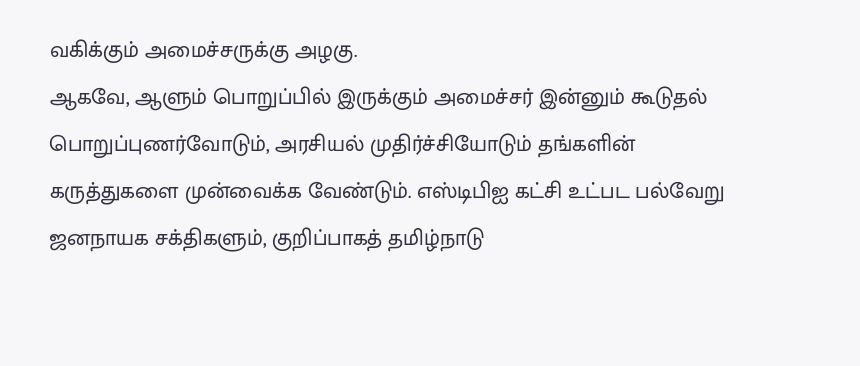வகிக்கும் அமைச்சருக்கு அழகு.
ஆகவே, ஆளும் பொறுப்பில் இருக்கும் அமைச்சர் இன்னும் கூடுதல் பொறுப்புணர்வோடும், அரசியல் முதிர்ச்சியோடும் தங்களின் கருத்துகளை முன்வைக்க வேண்டும். எஸ்டிபிஐ கட்சி உட்பட பல்வேறு ஜனநாயக சக்திகளும், குறிப்பாகத் தமிழ்நாடு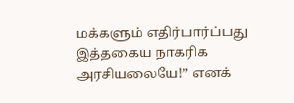மக்களும் எதிர்பார்ப்பது இத்தகைய நாகரிக அரசியலையே!” எனக்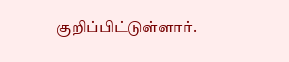குறிப்பிட்டுள்ளார்.